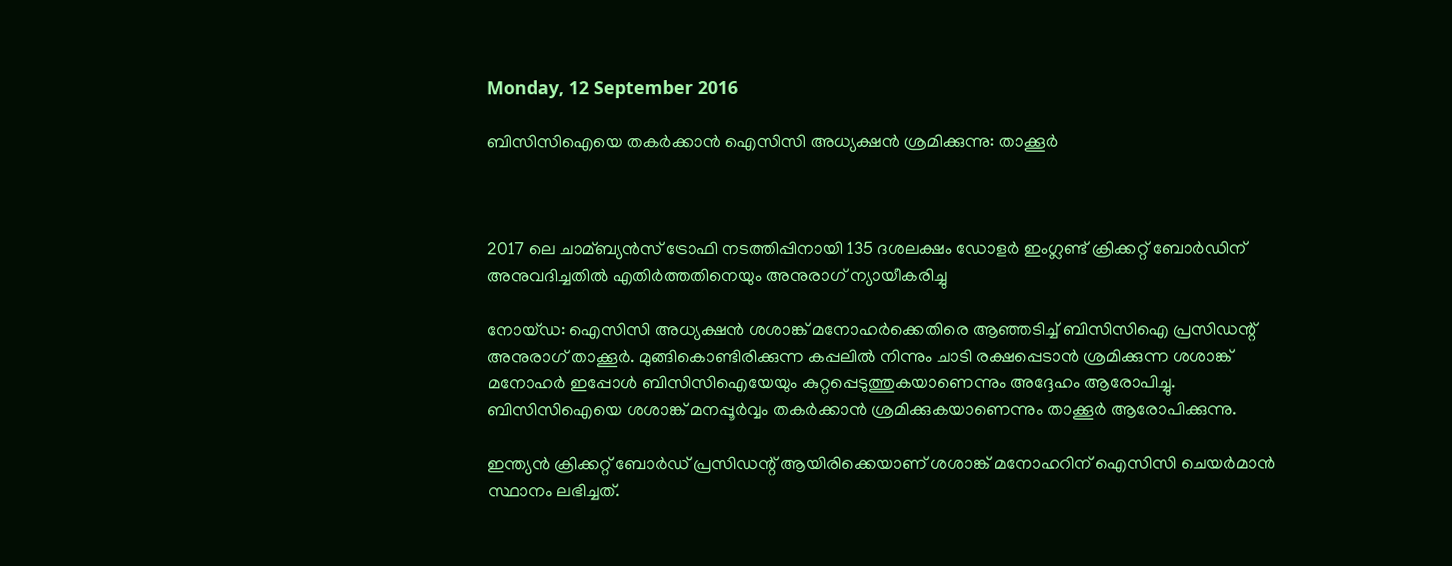Monday, 12 September 2016

ബിസിസിഐയെ തകര്‍ക്കാന്‍ ഐസിസി അധ്യക്ഷന്‍ ശ്രമിക്കുന്നു: താക്കൂര്‍



2017 ലെ ചാമ്ബ്യന്‍സ് ട്രോഫി നടത്തിപ്പിനായി 135 ദശലക്ഷം ഡോളര്‍ ഇംഗ്ലണ്ട് ക്രിക്കറ്റ് ബോര്‍ഡിന് അനുവദിച്ചതില്‍ എതിര്‍ത്തതിനെയും അനുരാഗ് ന്യായീകരിച്ചു

നോയ്ഡ: ഐസിസി അധ്യക്ഷന്‍ ശശാങ്ക് മനോഹര്‍ക്കെതിരെ ആഞ്ഞടിച്ച്‌ ബിസിസിഐ പ്രസിഡന്റ് അനുരാഗ് താക്കൂര്‍. മുങ്ങികൊണ്ടിരിക്കുന്ന കപ്പലില്‍ നിന്നും ചാടി രക്ഷപ്പെടാന്‍ ശ്രമിക്കുന്ന ശശാങ്ക് മനോഹര്‍ ഇപ്പോള്‍ ബിസിസിഐയേയും കുറ്റപ്പെടുത്തുകയാണെന്നും അദ്ദേഹം ആരോപിച്ചു. ബിസിസിഐയെ ശശാങ്ക് മനപ്പൂര്‍വ്വം തകര്‍ക്കാന്‍ ശ്രമിക്കുകയാണെന്നും താക്കൂര്‍ ആരോപിക്കുന്നു.

ഇന്ത്യന്‍ ക്രിക്കറ്റ് ബോര്‍ഡ് പ്രസിഡന്റ് ആയിരിക്കെയാണ് ശശാങ്ക് മനോഹറിന് ഐസിസി ചെയര്‍മാന്‍ സ്ഥാനം ലഭിച്ചത്.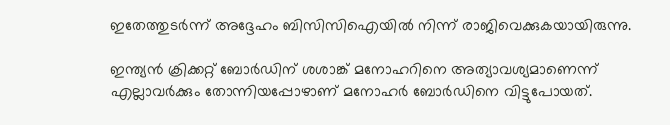ഇതേത്തുടര്‍ന്ന് അദ്ദേഹം ബിസിസിഐയില്‍ നിന്ന് രാജിവെക്കുകയായിരുന്നു.

ഇന്ത്യന്‍ ക്രിക്കറ്റ് ബോര്‍ഡിന് ശശാങ്ക് മനോഹറിനെ അത്യാവശ്യമാണെന്ന് എല്ലാവര്‍ക്കും തോന്നിയപ്പോഴാണ് മനോഹര്‍ ബോര്‍ഡിനെ വിട്ടുപോയത്.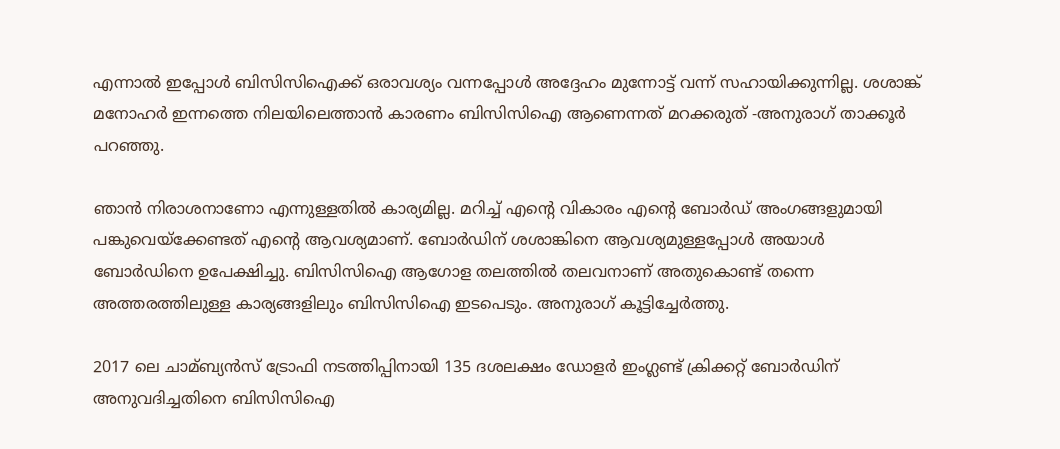എന്നാല്‍ ഇപ്പോള്‍ ബിസിസിഐക്ക് ഒരാവശ്യം വന്നപ്പോള്‍ അദ്ദേഹം മുന്നോട്ട് വന്ന് സഹായിക്കുന്നില്ല. ശശാങ്ക് മനോഹര്‍ ഇന്നത്തെ നിലയിലെത്താന്‍ കാരണം ബിസിസിഐ ആണെന്നത് മറക്കരുത് -അനുരാഗ് താക്കൂര്‍ പറഞ്ഞു.

ഞാന്‍ നിരാശനാണോ എന്നുള്ളതില്‍ കാര്യമില്ല. മറിച്ച്‌ എന്റെ വികാരം എന്റെ ബോര്‍ഡ് അംഗങ്ങളുമായി പങ്കുവെയ്ക്കേണ്ടത് എന്റെ ആവശ്യമാണ്. ബോര്‍ഡിന് ശശാങ്കിനെ ആവശ്യമുള്ളപ്പോള്‍ അയാള്‍ ബോര്‍ഡിനെ ഉപേക്ഷിച്ചു. ബിസിസിഐ ആഗോള തലത്തില്‍ തലവനാണ് അതുകൊണ്ട് തന്നെ അത്തരത്തിലുള്ള കാര്യങ്ങളിലും ബിസിസിഐ ഇടപെടും. അനുരാഗ് കൂട്ടിച്ചേര്‍ത്തു.

2017 ലെ ചാമ്ബ്യന്‍സ് ട്രോഫി നടത്തിപ്പിനായി 135 ദശലക്ഷം ഡോളര്‍ ഇംഗ്ലണ്ട് ക്രിക്കറ്റ് ബോര്‍ഡിന് അനുവദിച്ചതിനെ ബിസിസിഐ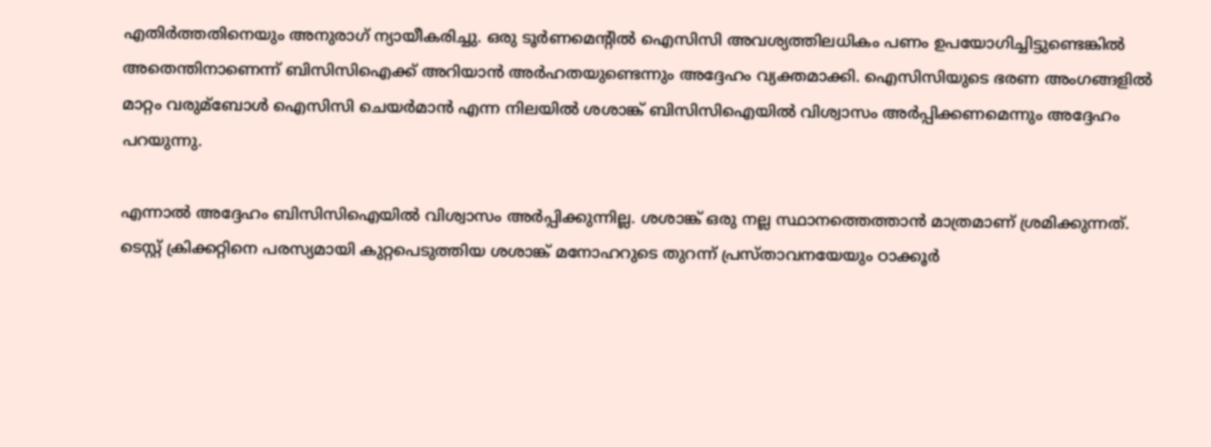എതിര്‍ത്തതിനെയും അനുരാഗ് ന്യായീകരിച്ചു. ഒരു ടൂര്‍ണമെന്റില്‍ ഐസിസി അവശ്യത്തിലധികം പണം ഉപയോഗിച്ചിട്ടുണ്ടെങ്കില്‍ അതെന്തിനാണെന്ന് ബിസിസിഐക്ക് അറിയാന്‍ അര്‍ഹതയുണ്ടെന്നും അദ്ദേഹം വ്യക്തമാക്കി. ഐസിസിയുടെ ഭരണ അംഗങ്ങളില്‍ മാറ്റം വരുമ്ബോള്‍ ഐസിസി ചെയര്‍മാന്‍ എന്ന നിലയില്‍ ശശാങ്ക് ബിസിസിഐയില്‍ വിശ്വാസം അര്‍പ്പിക്കണമെന്നും അദ്ദേഹം പറയുന്നു.

എന്നാല്‍ അദ്ദേഹം ബിസിസിഐയില്‍ വിശ്വാസം അര്‍പ്പിക്കുന്നില്ല. ശശാങ്ക് ഒരു നല്ല സ്ഥാനത്തെത്താന്‍ മാത്രമാണ് ശ്രമിക്കുന്നത്. ടെസ്റ്റ് ക്രിക്കറ്റിനെ പരസ്യമായി കുറ്റപെടുത്തിയ ശശാങ്ക് മനോഹറുടെ തുറന്ന് പ്രസ്താവനയേയും ഠാക്കൂര്‍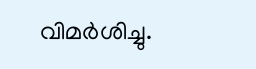വിമര്‍ശിച്ചു.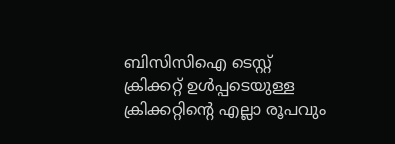ബിസിസിഐ ടെസ്റ്റ് ക്രിക്കറ്റ് ഉള്‍പ്പടെയുള്ള ക്രിക്കറ്റിന്റെ എല്ലാ രൂപവും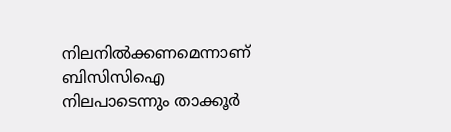നിലനില്‍ക്കണമെന്നാണ് ബിസിസിഐ നിലപാടെന്നും താക്കൂര്‍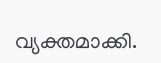വ്യക്തമാക്കി.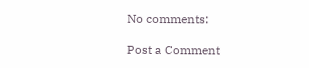No comments:

Post a Comment